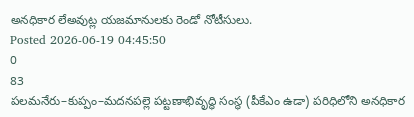అనధికార లేఅవుట్ల యజమానులకు రెండో నోటీసులు.
Posted 2026-06-19 04:45:50
0
83
పలమనేరు–కుప్పం–మదనపల్లె పట్టణాభివృద్ధి సంస్థ (పీకేఎం ఉడా) పరిధిలోని అనధికార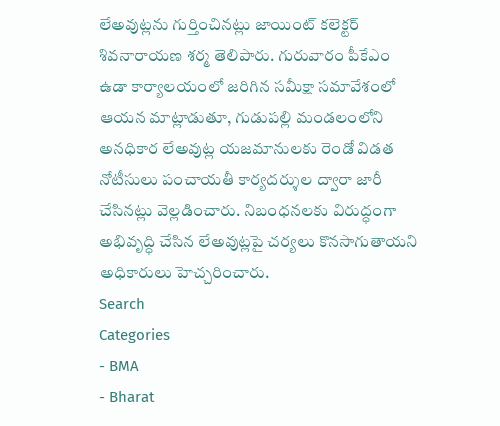లేఅవుట్లను గుర్తించినట్లు జాయింట్ కలెక్టర్ శివనారాయణ శర్మ తెలిపారు. గురువారం పీకేఎం ఉడా కార్యాలయంలో జరిగిన సమీక్షా సమావేశంలో ఆయన మాట్లాడుతూ, గుడుపల్లి మండలంలోని అనధికార లేఅవుట్ల యజమానులకు రెండో విడత నోటీసులు పంచాయతీ కార్యదర్శుల ద్వారా జారీ చేసినట్లు వెల్లడించారు. నిబంధనలకు విరుద్ధంగా అభివృద్ధి చేసిన లేఅవుట్లపై చర్యలు కొనసాగుతాయని అధికారులు హెచ్చరించారు.
Search
Categories
- BMA
- Bharat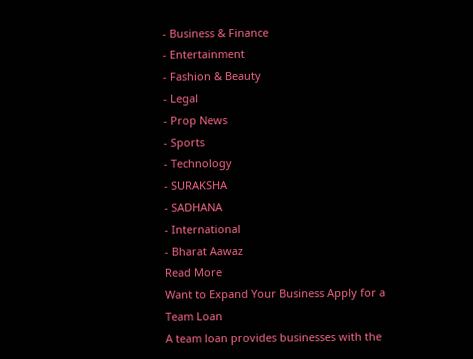- Business & Finance
- Entertainment
- Fashion & Beauty
- Legal
- Prop News
- Sports
- Technology
- SURAKSHA
- SADHANA
- International
- Bharat Aawaz
Read More
Want to Expand Your Business Apply for a Team Loan
A team loan provides businesses with the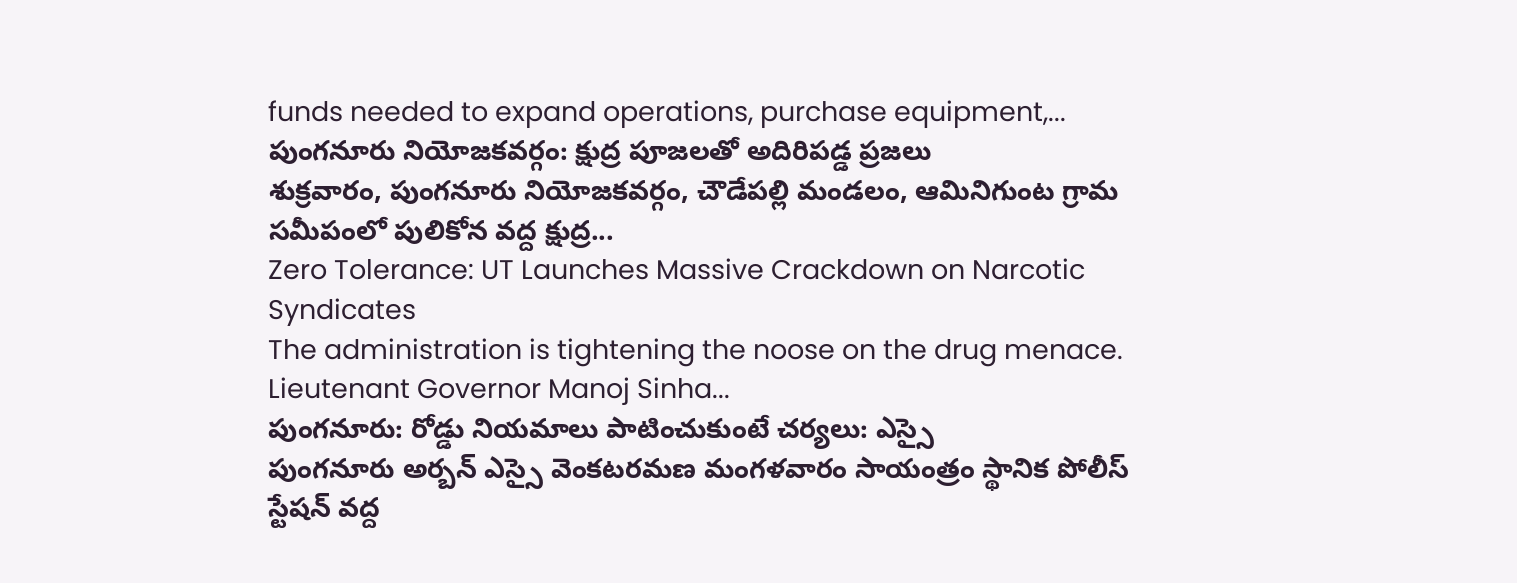funds needed to expand operations, purchase equipment,...
పుంగనూరు నియోజకవర్గం: క్షుద్ర పూజలతో అదిరిపడ్డ ప్రజలు
శుక్రవారం, పుంగనూరు నియోజకవర్గం, చౌడేపల్లి మండలం, ఆమినిగుంట గ్రామ సమీపంలో పులికోన వద్ద క్షుద్ర...
Zero Tolerance: UT Launches Massive Crackdown on Narcotic Syndicates
The administration is tightening the noose on the drug menace. Lieutenant Governor Manoj Sinha...
పుంగనూరు: రోడ్డు నియమాలు పాటించుకుంటే చర్యలు: ఎస్సై
పుంగనూరు అర్బన్ ఎస్సై వెంకటరమణ మంగళవారం సాయంత్రం స్థానిక పోలీస్ స్టేషన్ వద్ద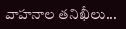వాహనాల తనిఖీలు...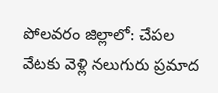పోలవరం జిల్లాలో: చేపల వేటకు వెళ్లి నలుగురు ప్రమాద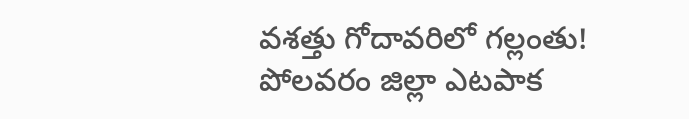వశత్తు గోదావరిలో గల్లంతు!
పోలవరం జిల్లా ఎటపాక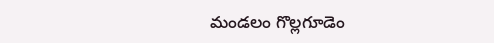మండలం గొల్లగూడెం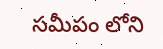సమీపం లోని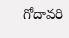గోదావరి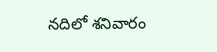నదిలో శనివారం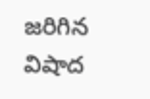జరిగిన విషాద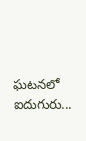ఘటనలో ఐదుగురు...